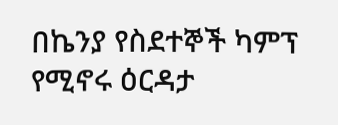በኬንያ የስደተኞች ካምፕ የሚኖሩ ዕርዳታ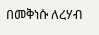በመቅነሱ ለረሃብ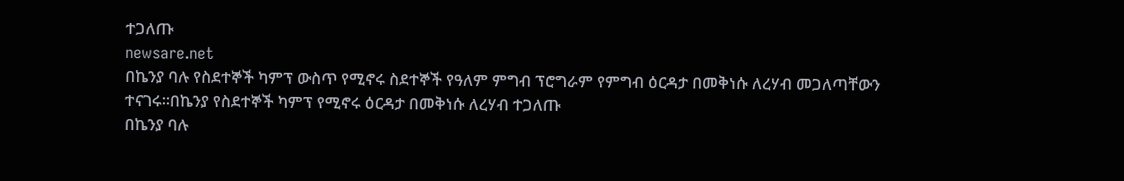ተጋለጡ
newsare.net
በኬንያ ባሉ የስደተኞች ካምፕ ውስጥ የሚኖሩ ስደተኞች የዓለም ምግብ ፕሮግራም የምግብ ዕርዳታ በመቅነሱ ለረሃብ መጋለጣቸውን ተናገሩ።በኬንያ የስደተኞች ካምፕ የሚኖሩ ዕርዳታ በመቅነሱ ለረሃብ ተጋለጡ
በኬንያ ባሉ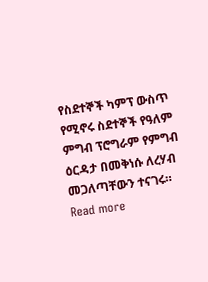የስደተኞች ካምፕ ውስጥ የሚኖሩ ስደተኞች የዓለም ምግብ ፕሮግራም የምግብ ዕርዳታ በመቅነሱ ለረሃብ መጋለጣቸውን ተናገሩ። Read more